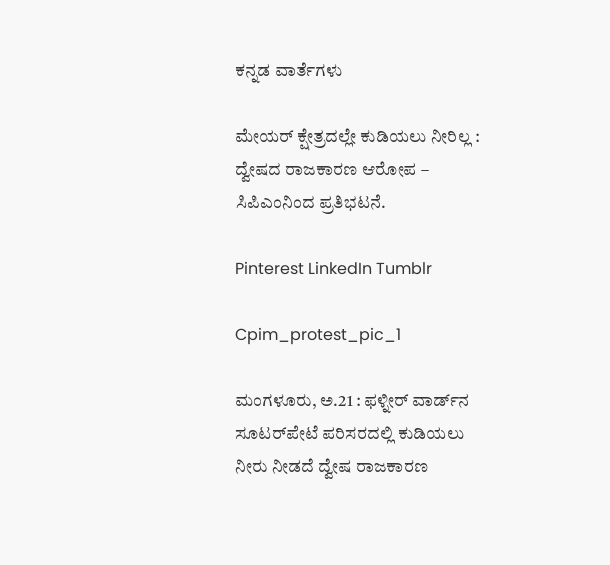ಕನ್ನಡ ವಾರ್ತೆಗಳು

ಮೇಯರ್ ಕ್ಷೇತ್ರದಲ್ಲೇ ಕುಡಿಯಲು ನೀರಿಲ್ಲ : ದ್ವೇಷದ ರಾಜಕಾರಣ ಆರೋಪ – ಸಿಪಿಎಂನಿಂದ ಪ್ರತಿಭಟನೆ.

Pinterest LinkedIn Tumblr

Cpim_protest_pic_1

ಮಂಗಳೂರು, ಅ.21 : ಫಳ್ನೀರ್ ವಾರ್ಡ್‌ನ ಸೂಟರ್‌ಪೇಟೆ ಪರಿಸರದಲ್ಲಿ ಕುಡಿಯಲು ನೀರು ನೀಡದೆ ದ್ವೇಷ ರಾಜಕಾರಣ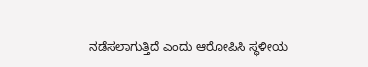ನಡೆಸಲಾಗುತ್ತಿದೆ ಎಂದು ಆರೋಪಿಸಿ ಸ್ಥಳೀಯ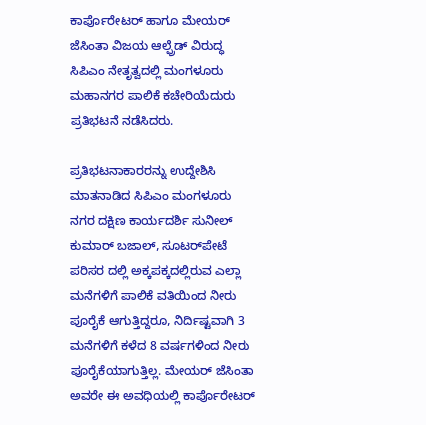ಕಾರ್ಪೊರೇಟರ್ ಹಾಗೂ ಮೇಯರ್ ಜೆಸಿಂತಾ ವಿಜಯ ಆಲ್ಫ್ರೆಡ್ ವಿರುದ್ಧ ಸಿಪಿಎಂ ನೇತೃತ್ವದಲ್ಲಿ ಮಂಗಳೂರು ಮಹಾನಗರ ಪಾಲಿಕೆ ಕಚೇರಿಯೆದುರು ಪ್ರತಿಭಟನೆ ನಡೆಸಿದರು.

ಪ್ರತಿಭಟನಾಕಾರರನ್ನು ಉದ್ದೇಶಿಸಿ ಮಾತನಾಡಿದ ಸಿಪಿಎಂ ಮಂಗಳೂರು ನಗರ ದಕ್ಷಿಣ ಕಾರ್ಯದರ್ಶಿ ಸುನೀಲ್ ಕುಮಾರ್ ಬಜಾಲ್, ಸೂಟರ್‌ಪೇಟೆ ಪರಿಸರ ದಲ್ಲಿ ಅಕ್ಕಪಕ್ಕದಲ್ಲಿರುವ ಎಲ್ಲಾ ಮನೆಗಳಿಗೆ ಪಾಲಿಕೆ ವತಿಯಿಂದ ನೀರು ಪೂರೈಕೆ ಆಗುತ್ತಿದ್ದರೂ, ನಿರ್ದಿಷ್ಟವಾಗಿ 3 ಮನೆಗಳಿಗೆ ಕಳೆದ 8 ವರ್ಷಗಳಿಂದ ನೀರು ಪೂರೈಕೆಯಾಗುತ್ತಿಲ್ಲ. ಮೇಯರ್ ಜೆಸಿಂತಾ ಅವರೇ ಈ ಅವಧಿಯಲ್ಲಿ ಕಾರ್ಪೊರೇಟರ್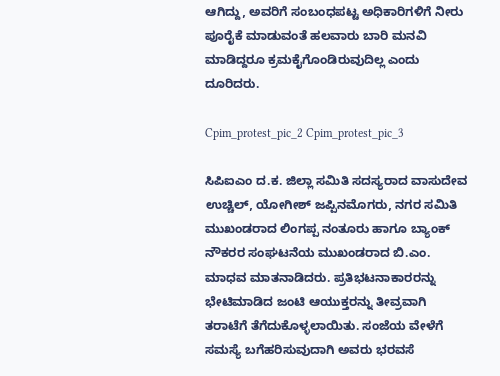ಆಗಿದ್ದು, ಅವರಿಗೆ ಸಂಬಂಧಪಟ್ಟ ಅಧಿಕಾರಿಗಳಿಗೆ ನೀರು ಪೂರೈಕೆ ಮಾಡುವಂತೆ ಹಲವಾರು ಬಾರಿ ಮನವಿ ಮಾಡಿದ್ದರೂ ಕ್ರಮಕೈಗೊಂಡಿರುವುದಿಲ್ಲ ಎಂದು ದೂರಿದರು.

Cpim_protest_pic_2 Cpim_protest_pic_3

ಸಿಪಿಐಎಂ ದ.ಕ. ಜಿಲ್ಲಾ ಸಮಿತಿ ಸದಸ್ಯರಾದ ವಾಸುದೇವ ಉಚ್ಚಿಲ್, ಯೋಗೀಶ್ ಜಪ್ಪಿನಮೊಗರು, ನಗರ ಸಮಿತಿ ಮುಖಂಡರಾದ ಲಿಂಗಪ್ಪ ನಂತೂರು ಹಾಗೂ ಬ್ಯಾಂಕ್ ನೌಕರರ ಸಂಘಟನೆಯ ಮುಖಂಡರಾದ ಬಿ.ಎಂ. ಮಾಧವ ಮಾತನಾಡಿದರು. ಪ್ರತಿಭಟನಾಕಾರರನ್ನು ಭೇಟಿಮಾಡಿದ ಜಂಟಿ ಆಯುಕ್ತರನ್ನು ತೀವ್ರವಾಗಿ ತರಾಟೆಗೆ ತೆಗೆದುಕೊಳ್ಳಲಾಯಿತು. ಸಂಜೆಯ ವೇಳೆಗೆ ಸಮಸ್ಯೆ ಬಗೆಹರಿಸುವುದಾಗಿ ಅವರು ಭರವಸೆ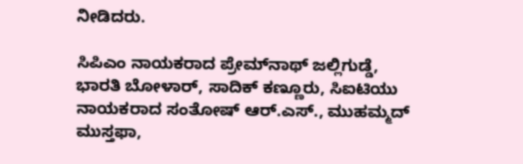ನೀಡಿದರು.

ಸಿಪಿಎಂ ನಾಯಕರಾದ ಪ್ರೇಮ್‌ನಾಥ್ ಜಲ್ಲಿಗುಡ್ಡೆ, ಭಾರತಿ ಬೋಳಾರ್, ಸಾದಿಕ್ ಕಣ್ಣೂರು, ಸಿಐಟಿಯು ನಾಯಕರಾದ ಸಂತೋಷ್ ಆರ್.ಎಸ್., ಮುಹಮ್ಮದ್ ಮುಸ್ತಫಾ,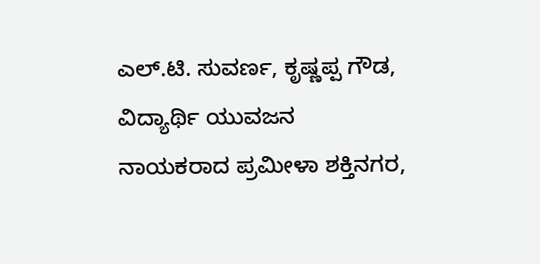ಎಲ್.ಟಿ. ಸುವರ್ಣ, ಕೃಷ್ಣಪ್ಪ ಗೌಡ, ವಿದ್ಯಾರ್ಥಿ ಯುವಜನ ನಾಯಕರಾದ ಪ್ರಮೀಳಾ ಶಕ್ತಿನಗರ,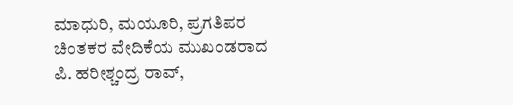ಮಾಧುರಿ, ಮಯೂರಿ, ಪ್ರಗತಿಪರ ಚಿಂತಕರ ವೇದಿಕೆಯ ಮುಖಂಡರಾದ ಪಿ. ಹರೀಶ್ಚಂದ್ರ ರಾವ್,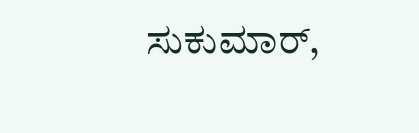ಸುಕುಮಾರ್,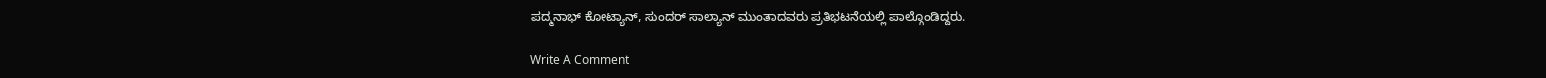ಪದ್ಮನಾಭ್ ಕೋಟ್ಯಾನ್, ಸುಂದರ್ ಸಾಲ್ಯಾನ್ ಮುಂತಾದವರು ಪ್ರತಿಭಟನೆಯಲ್ಲಿ ಪಾಲ್ಗೊಂಡಿದ್ದರು.

Write A Comment